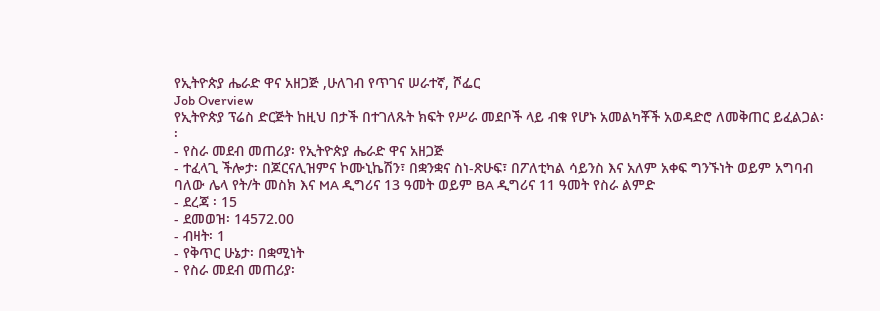የኢትዮጵያ ሔራድ ዋና አዘጋጅ ,ሁለገብ የጥገና ሠራተኛ, ሾፌር
Job Overview
የኢትዮጵያ ፕሬስ ድርጅት ከዚህ በታች በተገለጹት ክፍት የሥራ መደቦች ላይ ብቁ የሆኑ አመልካቾች አወዳድሮ ለመቅጠር ይፈልጋል፡፡
- የስራ መደብ መጠሪያ፡ የኢትዮጵያ ሔራድ ዋና አዘጋጅ
- ተፈላጊ ችሎታ፡ በጆርናሊዝምና ኮሙኒኬሽን፣ በቋንቋና ስነ-ጽሁፍ፣ በፖለቲካል ሳይንስ እና አለም አቀፍ ግንኙነት ወይም አግባብ ባለው ሌላ የት/ት መስክ እና MA ዲግሪና 13 ዓመት ወይም BA ዲግሪና 11 ዓመት የስራ ልምድ
- ደረጃ ፡ 15
- ደመወዝ፡ 14572.00
- ብዛት፡ 1
- የቅጥር ሁኔታ፡ በቋሚነት
- የስራ መደብ መጠሪያ፡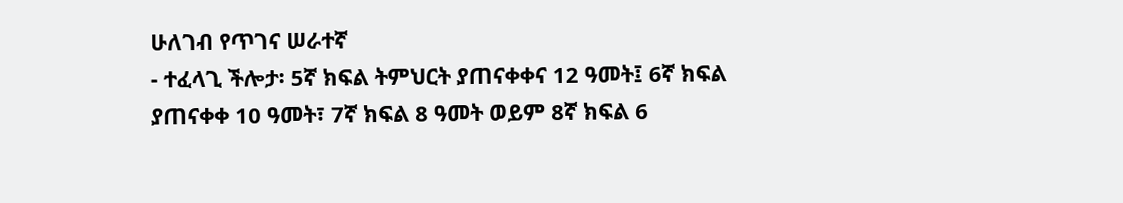ሁለገብ የጥገና ሠራተኛ
- ተፈላጊ ችሎታ፡ 5ኛ ክፍል ትምህርት ያጠናቀቀና 12 ዓመት፤ 6ኛ ክፍል ያጠናቀቀ 10 ዓመት፣ 7ኛ ክፍል 8 ዓመት ወይም 8ኛ ክፍል 6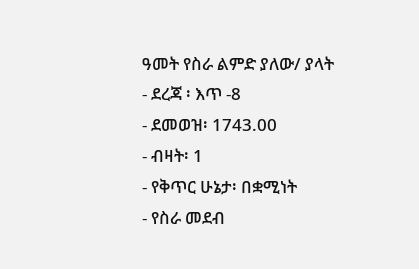ዓመት የስራ ልምድ ያለው/ ያላት
- ደረጃ ፡ እጥ -8
- ደመወዝ፡ 1743.00
- ብዛት፡ 1
- የቅጥር ሁኔታ፡ በቋሚነት
- የስራ መደብ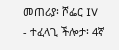መጠሪያ፡ ሾፌር IV
- ተፈላጊ ችሎታ፡ 4ኛ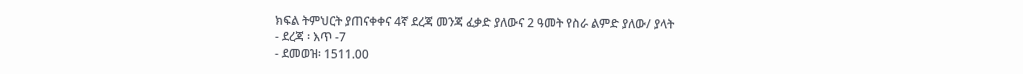ክፍል ትምህርት ያጠናቀቀና 4ኛ ደረጃ መንጃ ፈቃድ ያለውና 2 ዓመት የስራ ልምድ ያለው/ ያላት
- ደረጃ ፡ እጥ -7
- ደመወዝ፡ 1511.00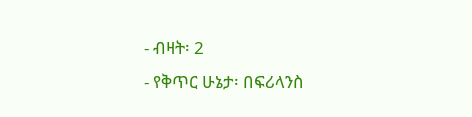- ብዛት፡ 2
- የቅጥር ሁኔታ፡ በፍሪላንስ